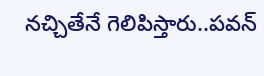నచ్చితేనే గెలిపిస్తారు..పవన్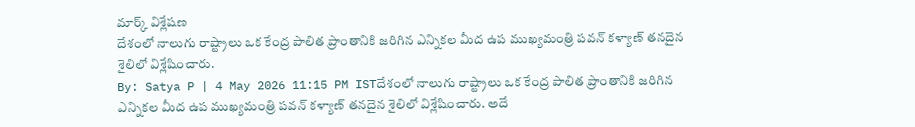మార్క్ విశ్లేషణ
దేశంలో నాలుగు రాష్ట్రాలు ఒక కేంద్ర పాలిత ప్రాంతానికి జరిగిన ఎన్నికల మీద ఉప ముఖ్యమంత్రి పవన్ కళ్యాణ్ తనదైన శైలిలో విశ్లేషించారు.
By: Satya P | 4 May 2026 11:15 PM ISTదేశంలో నాలుగు రాష్ట్రాలు ఒక కేంద్ర పాలిత ప్రాంతానికి జరిగిన ఎన్నికల మీద ఉప ముఖ్యమంత్రి పవన్ కళ్యాణ్ తనదైన శైలిలో విశ్లేషించారు. అదే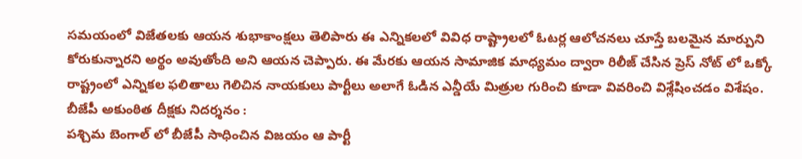సమయంలో విజేతలకు ఆయన శుభాకాంక్షలు తెలిపారు ఈ ఎన్నికలలో వివిధ రాష్ట్రాలలో ఓటర్ల ఆలోచనలు చూస్తే బలమైన మార్పుని కోరుకున్నారని అర్థం అవుతోంది అని ఆయన చెప్పారు. ఈ మేరకు ఆయన సామాజిక మాధ్యమం ద్వారా రిలీజ్ చేసిన ప్రెస్ నోట్ లో ఒక్కో రాష్ట్రంలో ఎన్నికల ఫలితాలు గెలిచిన నాయకులు పార్టీలు అలాగే ఓడిన ఎన్డీయే మిత్రుల గురించి కూడా వివరించి విశ్లేషించడం విశేషం.
బీజేపీ అకుంఠిత దీక్షకు నిదర్శనం :
పశ్చిమ బెంగాల్ లో బీజేపీ సాధించిన విజయం ఆ పార్టీ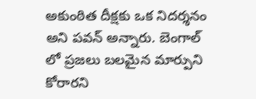అకుంఠిత దీక్షకు ఒక నిదర్శనం అని పవన్ అన్నారు. బెంగాల్ లో ప్రజలు బలమైన మార్పుని కోరారని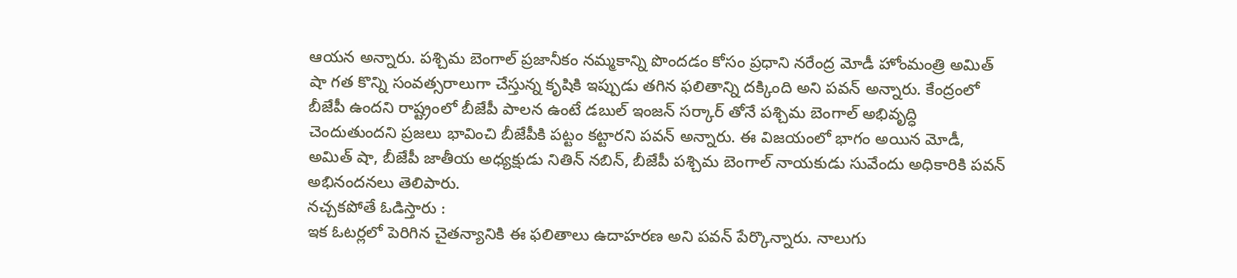ఆయన అన్నారు. పశ్చిమ బెంగాల్ ప్రజానీకం నమ్మకాన్ని పొందడం కోసం ప్రధాని నరేంద్ర మోడీ హోంమంత్రి అమిత్ షా గత కొన్ని సంవత్సరాలుగా చేస్తున్న కృషికి ఇప్పుడు తగిన ఫలితాన్ని దక్కింది అని పవన్ అన్నారు. కేంద్రంలో బీజేపీ ఉందని రాష్ట్రంలో బీజేపీ పాలన ఉంటే డబుల్ ఇంజన్ సర్కార్ తోనే పశ్చిమ బెంగాల్ అభివృద్ధి చెందుతుందని ప్రజలు భావించి బీజేపీకి పట్టం కట్టారని పవన్ అన్నారు. ఈ విజయంలో భాగం అయిన మోడీ, అమిత్ షా, బీజేపీ జాతీయ అధ్యక్షుడు నితిన్ నబిన్, బీజేపీ పశ్చిమ బెంగాల్ నాయకుడు సువేందు అధికారికి పవన్ అభినందనలు తెలిపారు.
నచ్చకపోతే ఓడిస్తారు :
ఇక ఓటర్లలో పెరిగిన చైతన్యానికి ఈ ఫలితాలు ఉదాహరణ అని పవన్ పేర్కొన్నారు. నాలుగు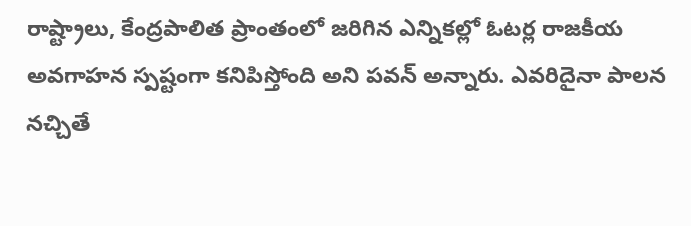రాష్ట్రాలు, కేంద్రపాలిత ప్రాంతంలో జరిగిన ఎన్నికల్లో ఓటర్ల రాజకీయ అవగాహన స్పష్టంగా కనిపిస్తోంది అని పవన్ అన్నారు. ఎవరిదైనా పాలన నచ్చితే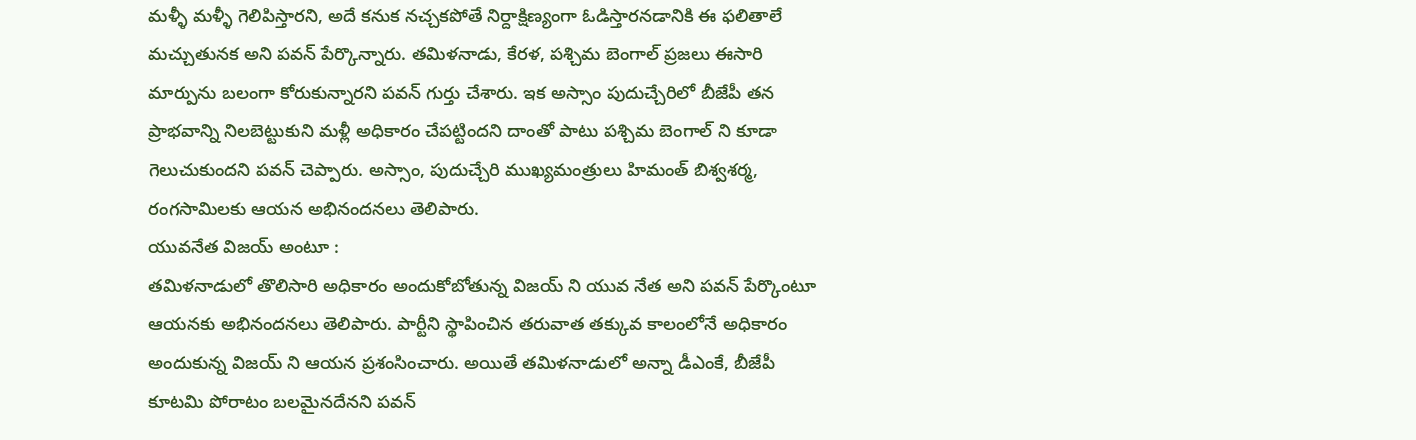మళ్ళీ మళ్ళీ గెలిపిస్తారని, అదే కనుక నచ్చకపోతే నిర్దాక్షిణ్యంగా ఓడిస్తారనడానికి ఈ ఫలితాలే మచ్చుతునక అని పవన్ పేర్కొన్నారు. తమిళనాడు, కేరళ, పశ్చిమ బెంగాల్ ప్రజలు ఈసారి మార్పును బలంగా కోరుకున్నారని పవన్ గుర్తు చేశారు. ఇక అస్సాం పుదుచ్చేరిలో బీజేపీ తన ప్రాభవాన్ని నిలబెట్టుకుని మళ్లీ అధికారం చేపట్టిందని దాంతో పాటు పశ్చిమ బెంగాల్ ని కూడా గెలుచుకుందని పవన్ చెప్పారు. అస్సాం, పుదుచ్చేరి ముఖ్యమంత్రులు హిమంత్ బిశ్వశర్మ, రంగసామిలకు ఆయన అభినందనలు తెలిపారు.
యువనేత విజయ్ అంటూ :
తమిళనాడులో తొలిసారి అధికారం అందుకోబోతున్న విజయ్ ని యువ నేత అని పవన్ పేర్కొంటూ ఆయనకు అభినందనలు తెలిపారు. పార్టీని స్థాపించిన తరువాత తక్కువ కాలంలోనే అధికారం అందుకున్న విజయ్ ని ఆయన ప్రశంసించారు. అయితే తమిళనాడులో అన్నా డీఎంకే, బీజేపీ కూటమి పోరాటం బలమైనదేనని పవన్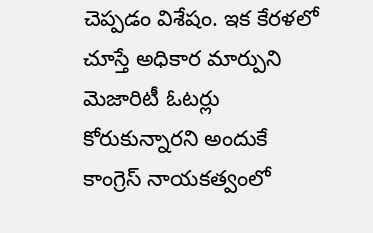చెప్పడం విశేషం. ఇక కేరళలో చూస్తే అధికార మార్పుని మెజారిటీ ఓటర్లు కోరుకున్నారని అందుకే కాంగ్రెస్ నాయకత్వంలో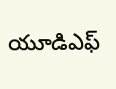యూడిఎఫ్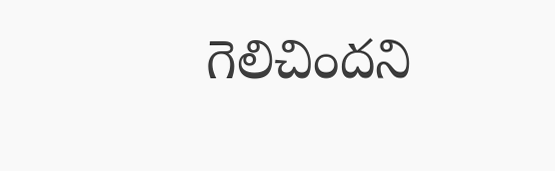గెలిచిందని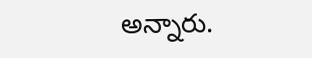అన్నారు.